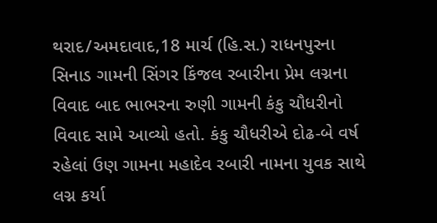થરાદ/અમદાવાદ,18 માર્ચ (હિ.સ.) રાધનપુરના સિનાડ ગામની સિંગર કિંજલ રબારીના પ્રેમ લગ્નના વિવાદ બાદ ભાભરના રુણી ગામની કંકુ ચૌધરીનો વિવાદ સામે આવ્યો હતો. કંકુ ચૌધરીએ દોઢ-બે વર્ષ રહેલાં ઉણ ગામના મહાદેવ રબારી નામના યુવક સાથે લગ્ન કર્યા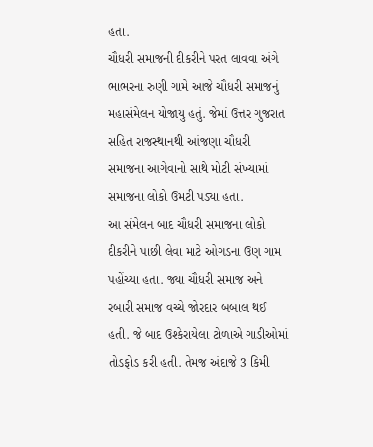હતા.
ચૌધરી સમાજની દીકરીને પરત લાવવા અંગે ભાભરના રુણી ગામે આજે ચૌધરી સમાજનું મહાસંમેલન યોજાયુ હતું. જેમાં ઉત્તર ગુજરાત સહિત રાજસ્થાનથી આંજણા ચૌધરી સમાજના આગેવાનો સાથે મોટી સંખ્યામાં સમાજના લોકો ઉમટી પડ્યા હતા.
આ સંમેલન બાદ ચૌધરી સમાજના લોકો દીકરીને પાછી લેવા માટે ઓગડના ઉણ ગામ પહોંચ્યા હતા. જ્યા ચૌધરી સમાજ અને રબારી સમાજ વચ્ચે જોરદાર બબાલ થઈ હતી. જે બાદ ઉશ્કેરાયેલા ટોળાએ ગાડીઓમાં તોડફોડ કરી હતી. તેમજ અંદાજે 3 કિમી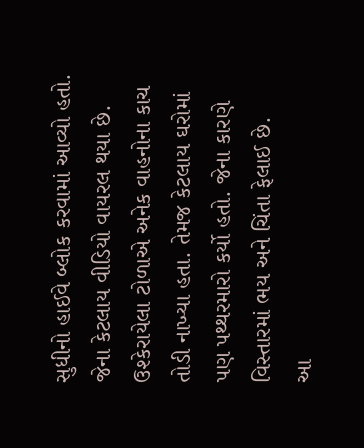સુધીનો હાઈવે બ્લોક કરવામાં આવ્યો હતો. જેના કેટલાય વીડિયો વાયરલ થયા છે.
ઉશ્કેરાયેલા ટોળાએ અનેક વાહનોના કાચ તોડી નાખ્યા હતા. તેમજ કેટલાય ઘરોમાં પણ પથ્થરમારો કર્યો હતો. જેના કારણે વિસ્તારમાં ભય અને ચિંતા ફેલાઈ છે.
આ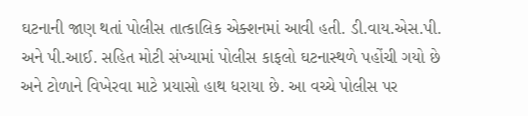ઘટનાની જાણ થતાં પોલીસ તાત્કાલિક એક્શનમાં આવી હતી. ડી.વાય.એસ.પી. અને પી.આઈ. સહિત મોટી સંખ્યામાં પોલીસ કાફલો ઘટનાસ્થળે પહોંચી ગયો છે અને ટોળાને વિખેરવા માટે પ્રયાસો હાથ ધરાયા છે. આ વચ્ચે પોલીસ પર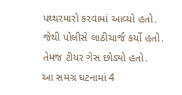પથ્થરમારો કરવામાં આવ્યો હતો. જેથી પોલીસે લાઠીચાર્જ કર્યો હતો. તેમજ ટીયર ગેસ છોડ્યો હતો.
આ સમગ્ર ઘટનામાં 4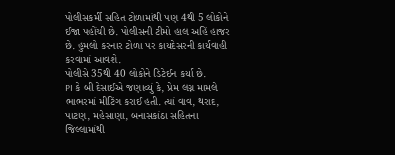પોલીસકર્મી સહિત ટોળામાંથી પણ 4થી 5 લોકોને ઈજા પહોંચી છે. પોલીસની ટીમો હાલ અહિં હાજર છે. હુમલો કરનાર ટોળા પર કાયદેસરની કાર્યવાહી કરવામાં આવશે.
પોલીસે 35થી 40 લોકોને ડિટેઈન કર્યા છે.
PI કે બી દેસાઈએ જણાવ્યું કે, પ્રેમ લગ્ન મામલે ભાભરમાં મીટિંગ કરાઈ હતી. ત્યાં વાવ, થરાદ, પાટણ, મહેસાણા, બનાસકાંઠા સહિતના જિલ્લામાંથી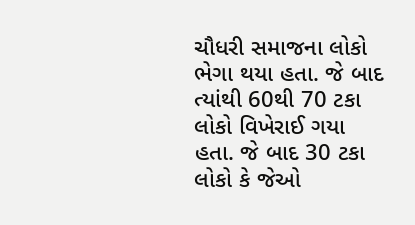ચૌધરી સમાજના લોકો ભેગા થયા હતા. જે બાદ ત્યાંથી 60થી 70 ટકા લોકો વિખેરાઈ ગયા હતા. જે બાદ 30 ટકા લોકો કે જેઓ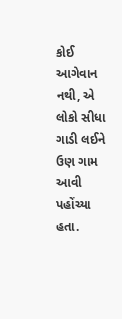કોઈ આગેવાન નથી, એ લોકો સીધા ગાડી લઈને ઉણ ગામ આવી પહોંચ્યા હતા.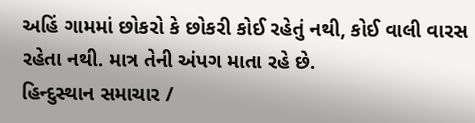અહિં ગામમાં છોકરો કે છોકરી કોઈ રહેતું નથી, કોઈ વાલી વારસ રહેતા નથી. માત્ર તેની અંપગ માતા રહે છે.
હિન્દુસ્થાન સમાચાર /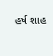હર્ષ શાહ